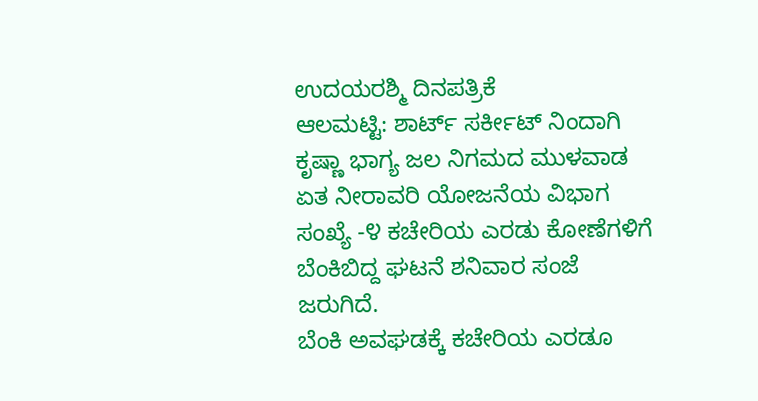ಉದಯರಶ್ಮಿ ದಿನಪತ್ರಿಕೆ
ಆಲಮಟ್ಟಿ: ಶಾರ್ಟ್ ಸರ್ಕೀಟ್ ನಿಂದಾಗಿ ಕೃಷ್ಣಾ ಭಾಗ್ಯ ಜಲ ನಿಗಮದ ಮುಳವಾಡ ಏತ ನೀರಾವರಿ ಯೋಜನೆಯ ವಿಭಾಗ ಸಂಖ್ಯೆ -೪ ಕಚೇರಿಯ ಎರಡು ಕೋಣೆಗಳಿಗೆ ಬೆಂಕಿಬಿದ್ದ ಘಟನೆ ಶನಿವಾರ ಸಂಜೆ ಜರುಗಿದೆ.
ಬೆಂಕಿ ಅವಘಡಕ್ಕೆ ಕಚೇರಿಯ ಎರಡೂ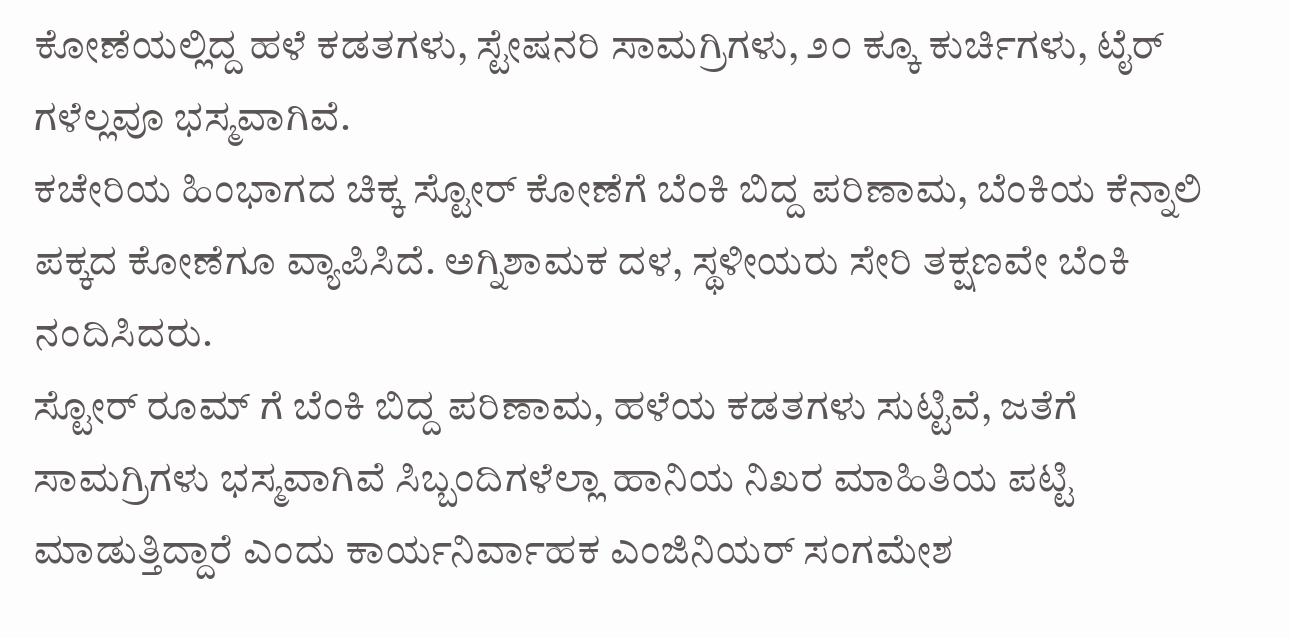ಕೋಣೆಯಲ್ಲಿದ್ದ ಹಳೆ ಕಡತಗಳು, ಸ್ಟೇಷನರಿ ಸಾಮಗ್ರಿಗಳು, ೨೦ ಕ್ಕೂ ಕುರ್ಚಿಗಳು, ಟೈರ್ ಗಳೆಲ್ಲವೂ ಭಸ್ಮವಾಗಿವೆ.
ಕಚೇರಿಯ ಹಿಂಭಾಗದ ಚಿಕ್ಕ ಸ್ಟೋರ್ ಕೋಣೆಗೆ ಬೆಂಕಿ ಬಿದ್ದ ಪರಿಣಾಮ, ಬೆಂಕಿಯ ಕೆನ್ನಾಲಿ ಪಕ್ಕದ ಕೋಣೆಗೂ ವ್ಯಾಪಿಸಿದೆ. ಅಗ್ನಿಶಾಮಕ ದಳ, ಸ್ಥಳೀಯರು ಸೇರಿ ತಕ್ಷಣವೇ ಬೆಂಕಿ ನಂದಿಸಿದರು.
ಸ್ಟೋರ್ ರೂಮ್ ಗೆ ಬೆಂಕಿ ಬಿದ್ದ ಪರಿಣಾಮ, ಹಳೆಯ ಕಡತಗಳು ಸುಟ್ಟಿವೆ, ಜತೆಗೆ ಸಾಮಗ್ರಿಗಳು ಭಸ್ಮವಾಗಿವೆ ಸಿಬ್ಬಂದಿಗಳೆಲ್ಲಾ ಹಾನಿಯ ನಿಖರ ಮಾಹಿತಿಯ ಪಟ್ಟಿ ಮಾಡುತ್ತಿದ್ದಾರೆ ಎಂದು ಕಾರ್ಯನಿರ್ವಾಹಕ ಎಂಜಿನಿಯರ್ ಸಂಗಮೇಶ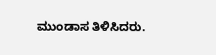ಮುಂಡಾಸ ತಿಳಿಸಿದರು.